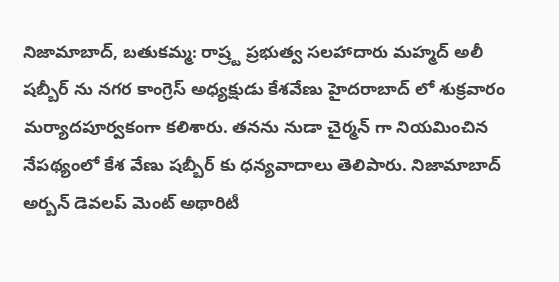నిజామాబాద్, బతుకమ్మ: రాష్ర్ట ప్రభుత్వ సలహాదారు మహ్మద్ అలీ షబ్బీర్ ను నగర కాంగ్రెస్ అధ్యక్షుడు కేశవేణు హైదరాబాద్ లో శుక్రవారం మర్యాదపూర్వకంగా కలిశారు. తనను నుడా చైర్మన్ గా నియమించిన నేపథ్యంలో కేశ వేణు షబ్బీర్ కు ధన్యవాదాలు తెలిపారు. నిజామాబాద్ అర్బన్ డెవలప్ మెంట్ అథారిటీ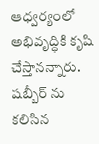ఆధ్వర్యంలో అభివృద్ధికి కృషి చేస్తానన్నారు. షబ్బీర్ ను కలిసిన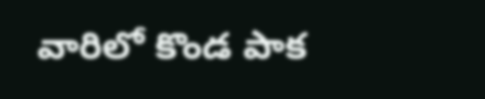వారిలో కొండ పాక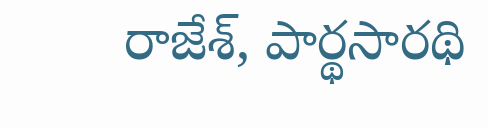రాజేశ్, పార్థసారథి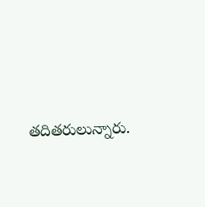తదితరులున్నారు.